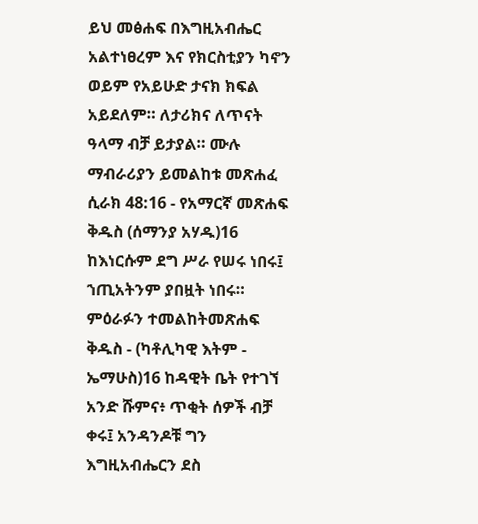ይህ መፅሐፍ በእግዚአብሔር አልተነፀረም እና የክርስቲያን ካኖን ወይም የአይሁድ ታናክ ክፍል አይደለም። ለታሪክና ለጥናት ዓላማ ብቻ ይታያል። ሙሉ ማብራሪያን ይመልከቱ መጽሐፈ ሲራክ 48:16 - የአማርኛ መጽሐፍ ቅዱስ (ሰማንያ አሃዱ)16 ከእነርሱም ደግ ሥራ የሠሩ ነበሩ፤ ኀጢአትንም ያበዟት ነበሩ። ምዕራፉን ተመልከትመጽሐፍ ቅዱስ - (ካቶሊካዊ እትም - ኤማሁስ)16 ከዳዊት ቤት የተገኘ አንድ ሹምና፥ ጥቂት ሰዎች ብቻ ቀሩ፤ አንዳንዶቹ ግን እግዚአብሔርን ደስ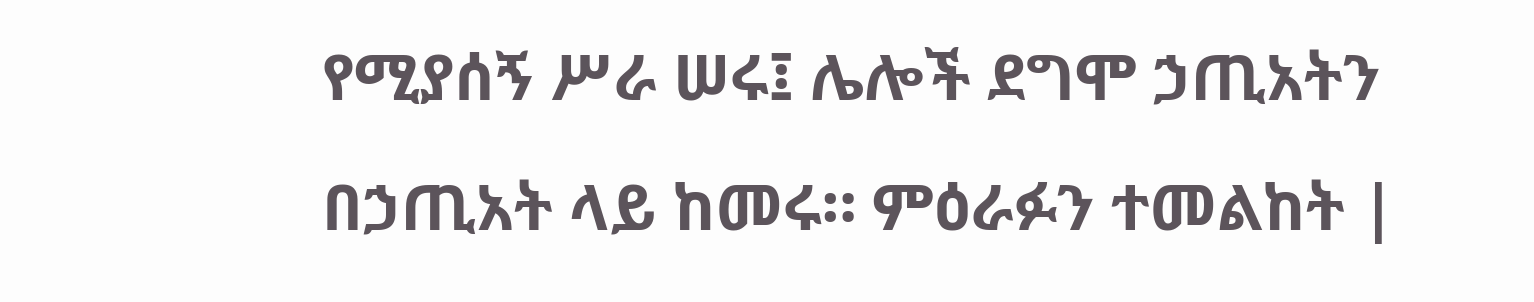የሚያሰኝ ሥራ ሠሩ፤ ሌሎች ደግሞ ኃጢአትን በኃጢአት ላይ ከመሩ። ምዕራፉን ተመልከት |